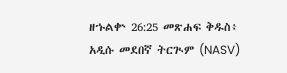ዘኁልቍ 26:25 መጽሐፍ ቅዱስ፥ አዲሱ መደበኛ ትርጒም (NASV)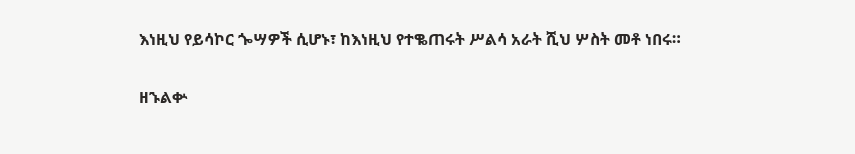እነዚህ የይሳኮር ጐሣዎች ሲሆኑ፣ ከእነዚህ የተቈጠሩት ሥልሳ አራት ሺህ ሦስት መቶ ነበሩ።

ዘኁልቍ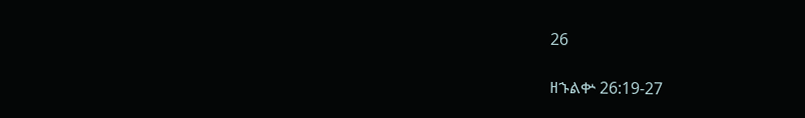26

ዘኁልቍ 26:19-27